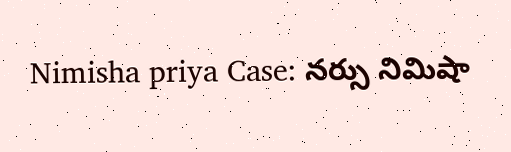Nimisha priya Case: నర్సు నిమిషా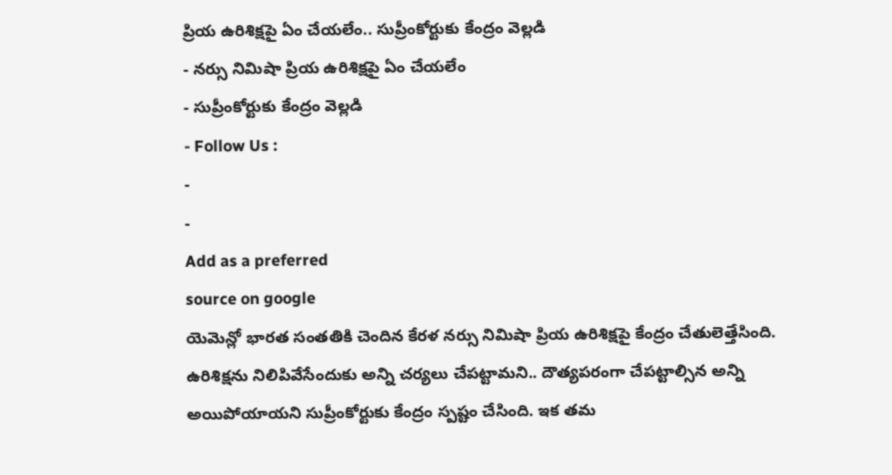ప్రియ ఉరిశిక్షపై ఏం చేయలేం.. సుప్రీంకోర్టుకు కేంద్రం వెల్లడి
- నర్సు నిమిషా ప్రియ ఉరిశిక్షపై ఏం చేయలేం
- సుప్రీంకోర్టుకు కేంద్రం వెల్లడి
- Follow Us :
-
-
Add as a preferred
source on google
యెమెన్లో భారత సంతతికి చెందిన కేరళ నర్సు నిమిషా ప్రియ ఉరిశిక్షపై కేంద్రం చేతులెత్తేసింది. ఉరిశిక్షను నిలిపివేసేందుకు అన్ని చర్యలు చేపట్టామని.. దౌత్యపరంగా చేపట్టాల్సిన అన్ని అయిపోయాయని సుప్రీంకోర్టుకు కేంద్రం స్పష్టం చేసింది. ఇక తమ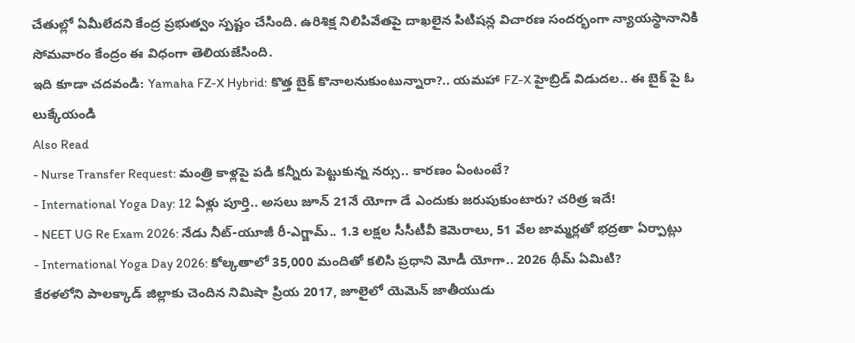చేతుల్లో ఏమీలేదని కేంద్ర ప్రభుత్వం స్పష్టం చేసింది. ఉరిశిక్ష నిలిపివేతపై దాఖలైన పిటిషన్ల విచారణ సందర్భంగా న్యాయస్థానానికి సోమవారం కేంద్రం ఈ విధంగా తెలియజేసింది.
ఇది కూడా చదవండి: Yamaha FZ-X Hybrid: కొత్త బైక్ కొనాలనుకుంటున్నారా?.. యమహా FZ-X హైబ్రిడ్ విడుదల.. ఈ బైక్ పై ఓ లుక్కేయండి
Also Read
- Nurse Transfer Request: మంత్రి కాళ్లపై పడి కన్నీరు పెట్టుకున్న నర్సు.. కారణం ఏంటంటే?
- International Yoga Day: 12 ఏళ్లు పూర్తి.. అసలు జూన్ 21నే యోగా డే ఎందుకు జరుపుకుంటారు? చరిత్ర ఇదే!
- NEET UG Re Exam 2026: నేడు నీట్-యూజీ రీ-ఎగ్జామ్.. 1.3 లక్షల సీసీటీవీ కెమెరాలు, 51 వేల జామ్మర్లతో భద్రతా ఏర్పాట్లు
- International Yoga Day 2026: కోల్కతాలో 35,000 మందితో కలిసి ప్రధాని మోడీ యోగా.. 2026 థీమ్ ఏమిటి?
కేరళలోని పాలక్కాడ్ జిల్లాకు చెందిన నిమిషా ప్రియ 2017, జూలైలో యెమెన్ జాతీయుడు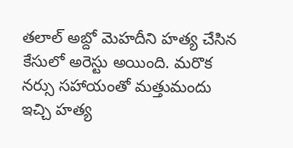తలాల్ అబ్దో మెహదీని హత్య చేసిన కేసులో అరెస్టు అయింది. మరొక నర్సు సహాయంతో మత్తుమందు ఇచ్చి హత్య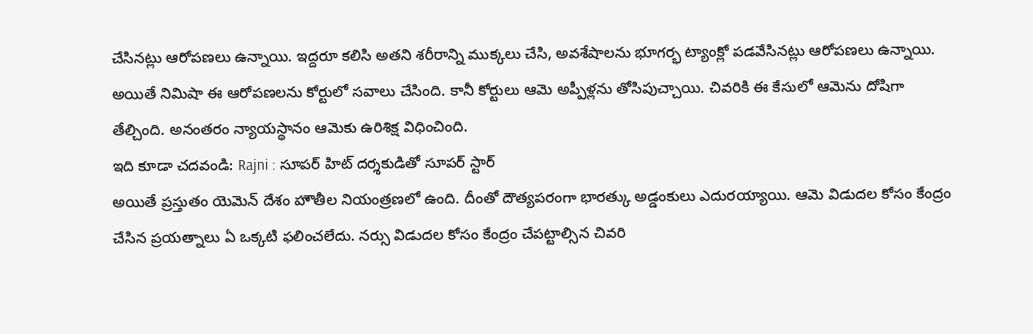చేసినట్లు ఆరోపణలు ఉన్నాయి. ఇద్దరూ కలిసి అతని శరీరాన్ని ముక్కలు చేసి, అవశేషాలను భూగర్భ ట్యాంక్లో పడవేసినట్లు ఆరోపణలు ఉన్నాయి. అయితే నిమిషా ఈ ఆరోపణలను కోర్టులో సవాలు చేసింది. కానీ కోర్టులు ఆమె అప్పీళ్లను తోసిపుచ్చాయి. చివరికి ఈ కేసులో ఆమెను దోషిగా తేల్చింది. అనంతరం న్యాయస్థానం ఆమెకు ఉరిశిక్ష విధించింది.
ఇది కూడా చదవండి: Rajni : సూపర్ హిట్ దర్శకుడితో సూపర్ స్టార్
అయితే ప్రస్తుతం యెమెన్ దేశం హౌతీల నియంత్రణలో ఉంది. దీంతో దౌత్యపరంగా భారత్కు అడ్డంకులు ఎదురయ్యాయి. ఆమె విడుదల కోసం కేంద్రం చేసిన ప్రయత్నాలు ఏ ఒక్కటి ఫలించలేదు. నర్సు విడుదల కోసం కేంద్రం చేపట్టాల్సిన చివరి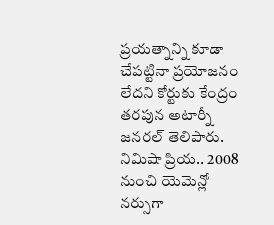ప్రయత్నాన్ని కూడా చేపట్టినా ప్రయోజనం లేదని కోర్టుకు కేంద్రం తరపున అటార్నీ జనరల్ తెలిపారు.
నిమిషా ప్రియ.. 2008 నుంచి యెమెన్లో నర్సుగా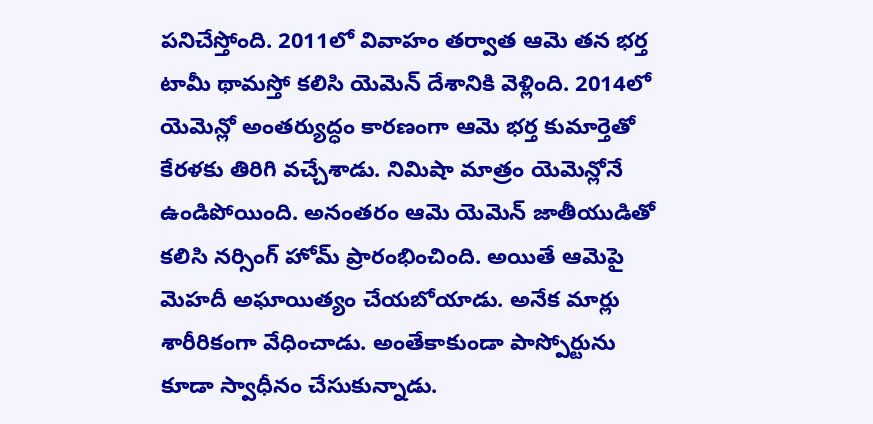పనిచేస్తోంది. 2011లో వివాహం తర్వాత ఆమె తన భర్త టామీ థామస్తో కలిసి యెమెన్ దేశానికి వెళ్లింది. 2014లో యెమెన్లో అంతర్యుద్ధం కారణంగా ఆమె భర్త కుమార్తెతో కేరళకు తిరిగి వచ్చేశాడు. నిమిషా మాత్రం యెమెన్లోనే ఉండిపోయింది. అనంతరం ఆమె యెమెన్ జాతీయుడితో కలిసి నర్సింగ్ హోమ్ ప్రారంభించింది. అయితే ఆమెపై మెహదీ అఘాయిత్యం చేయబోయాడు. అనేక మార్లు శారీరికంగా వేధించాడు. అంతేకాకుండా పాస్పోర్టును కూడా స్వాధీనం చేసుకున్నాడు.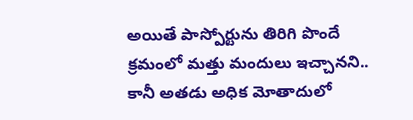అయితే పాస్పోర్టును తిరిగి పొందే క్రమంలో మత్తు మందులు ఇచ్చానని.. కానీ అతడు అధిక మోతాదులో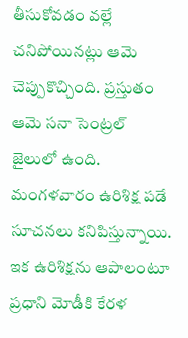తీసుకోవడం వల్లే చనిపోయినట్లు ఆమె చెప్పుకొచ్చింది. ప్రస్తుతం ఆమె సనా సెంట్రల్ జైలులో ఉంది. మంగళవారం ఉరిశిక్ష పడే సూచనలు కనిపిస్తున్నాయి.
ఇక ఉరిశిక్షను ఆపాలంటూ ప్రధాని మోడీకి కేరళ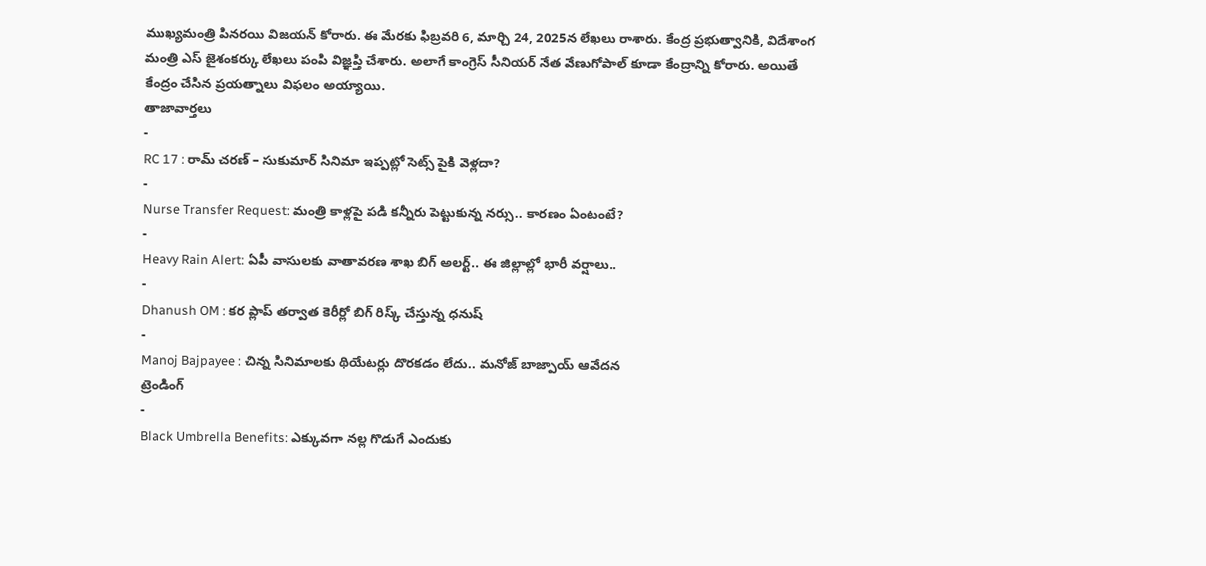ముఖ్యమంత్రి పినరయి విజయన్ కోరారు. ఈ మేరకు ఫిబ్రవరి 6, మార్చి 24, 2025న లేఖలు రాశారు. కేంద్ర ప్రభుత్వానికి, విదేశాంగ మంత్రి ఎస్ జైశంకర్కు లేఖలు పంపి విజ్ఞప్తి చేశారు. అలాగే కాంగ్రెస్ సీనియర్ నేత వేణుగోపాల్ కూడా కేంద్రాన్ని కోరారు. అయితే కేంద్రం చేసిన ప్రయత్నాలు విఫలం అయ్యాయి.
తాజావార్తలు
-
RC 17 : రామ్ చరణ్ – సుకుమార్ సినిమా ఇప్పట్లో సెట్స్ పైకి వెళ్లదా?
-
Nurse Transfer Request: మంత్రి కాళ్లపై పడి కన్నీరు పెట్టుకున్న నర్సు.. కారణం ఏంటంటే?
-
Heavy Rain Alert: ఏపీ వాసులకు వాతావరణ శాఖ బిగ్ అలర్ట్.. ఈ జిల్లాల్లో భారీ వర్షాలు..
-
Dhanush OM : కర ప్లాప్ తర్వాత కెరీర్లో బిగ్ రిస్క్ చేస్తున్న ధనుష్
-
Manoj Bajpayee : చిన్న సినిమాలకు థియేటర్లు దొరకడం లేదు.. మనోజ్ బాజ్పాయ్ ఆవేదన
ట్రెండింగ్
-
Black Umbrella Benefits: ఎక్కువగా నల్ల గొడుగే ఎందుకు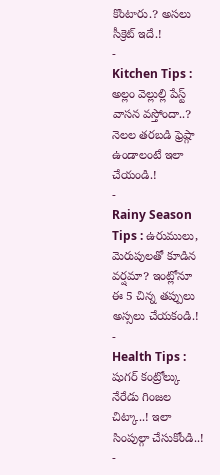కొంటారు.? అసలు సీక్రెట్ ఇదే.!
-
Kitchen Tips : అల్లం వెల్లుల్లి పేస్ట్ వాసన వస్తోందా..? నెలల తరబడి ఫ్రెష్గా ఉండాలంటే ఇలా చేయండి.!
-
Rainy Season Tips : ఉరుములు, మెరుపులతో కూడిన వర్షమా? ఇంట్లోనూ ఈ 5 చిన్న తప్పులు అస్సలు చేయకండి.!
-
Health Tips : షుగర్ కంట్రోల్కు నేరేడు గింజల చిట్కా..! ఇలా సింపుల్గా చేసుకోండి..!
-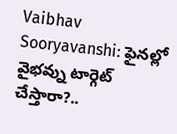Vaibhav Sooryavanshi: ఫైనల్లో వైభవ్ను టార్గెట్ చేస్తారా?..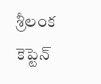శ్రీలంక కెప్టెన్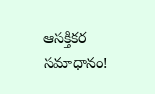ఆసక్తికర సమాధానం!